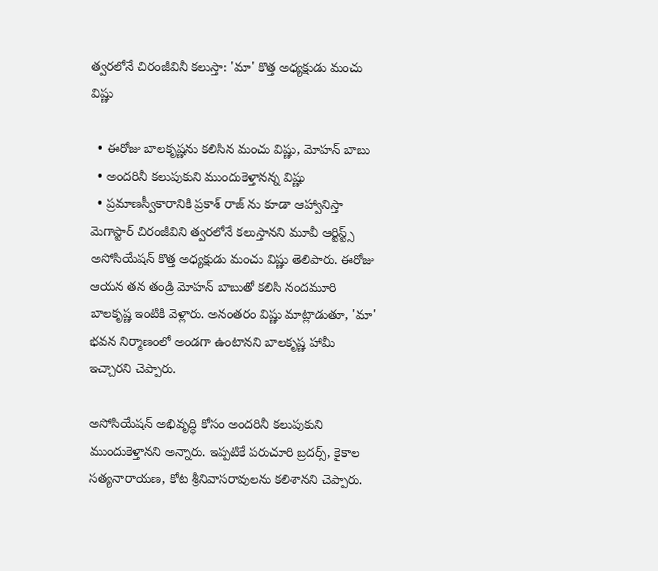త్వరలోనే చిరంజీవినీ కలుస్తా: 'మా' కొత్త అధ్యక్షుడు మంచు విష్ణు

  • ఈరోజు బాలకృష్ణను కలిసిన మంచు విష్ణు, మోహన్ బాబు
  • అందరినీ కలుపుకుని ముందుకెళ్తానన్న విష్ణు
  • ప్రమాణస్వీకారానికి ప్రకాశ్ రాజ్ ను కూడా ఆహ్వానిస్తా
మెగాస్టార్ చిరంజీవిని త్వరలోనే కలుస్తానని మూవీ ఆర్టిస్ట్స్ అసోసియేషన్ కొత్త అధ్యక్షుడు మంచు విష్ణు తెలిపారు. ఈరోజు ఆయన తన తండ్రి మోహన్ బాబుతో కలిసి నందమూరి బాలకృష్ణ ఇంటికి వెళ్లారు. అనంతరం విష్ణు మాట్లాడుతూ, 'మా' భవన నిర్మాణంలో అండగా ఉంటానని బాలకృష్ణ హామీ ఇచ్చారని చెప్పారు.

అసోసియేషన్ అభివృద్ధి కోసం అందరినీ కలుపుకుని ముందుకెళ్తానని అన్నారు. ఇప్పటికే పరుచూరి బ్రదర్స్, కైకాల సత్యనారాయణ, కోట శ్రీనివాసరావులను కలిశానని చెప్పారు.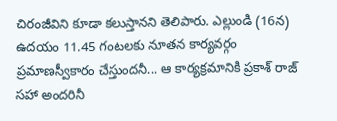చిరంజీవిని కూడా కలుస్తానని తెలిపారు. ఎల్లుండి (16న) ఉదయం 11.45 గంటలకు నూతన కార్యవర్గం ప్రమాణస్వీకారం చేస్తుందనీ... ఆ కార్యక్రమానికి ప్రకాశ్ రాజ్ సహా అందరినీ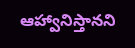ఆహ్వానిస్తానని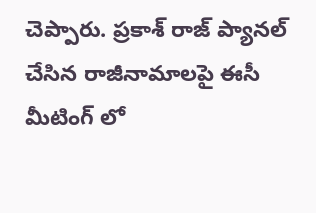చెప్పారు. ప్రకాశ్ రాజ్ ప్యానల్ చేసిన రాజీనామాలపై ఈసీ మీటింగ్ లో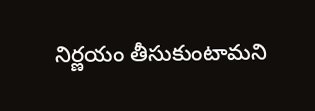నిర్ణయం తీసుకుంటామని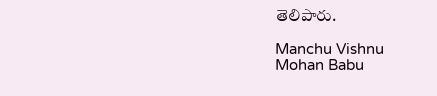తెలిపారు.

Manchu Vishnu
Mohan Babu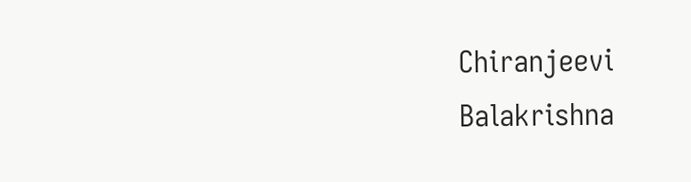Chiranjeevi
Balakrishna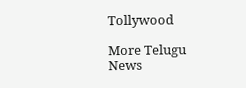Tollywood

More Telugu News